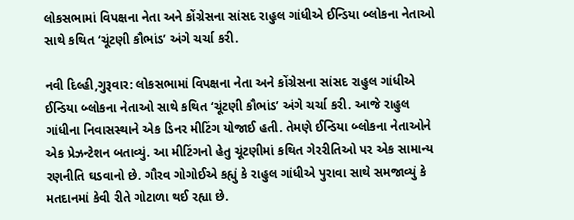લોકસભામાં વિપક્ષના નેતા અને કોંગ્રેસના સાંસદ રાહુલ ગાંધીએ ઈન્ડિયા બ્લોકના નેતાઓ સાથે કથિત ‘ચૂંટણી કૌભાંડ’ અંગે ચર્ચા કરી.

નવી દિલ્હી,ગુરૂવાર: લોકસભામાં વિપક્ષના નેતા અને કોંગ્રેસના સાંસદ રાહુલ ગાંધીએ ઈન્ડિયા બ્લોકના નેતાઓ સાથે કથિત ‘ચૂંટણી કૌભાંડ’ અંગે ચર્ચા કરી. આજે રાહુલ ગાંધીના નિવાસસ્થાને એક ડિનર મીટિંગ યોજાઈ હતી. તેમણે ઈન્ડિયા બ્લોકના નેતાઓને એક પ્રેઝન્ટેશન બતાવ્યું. આ મીટિંગનો હેતુ ચૂંટણીમાં કથિત ગેરરીતિઓ પર એક સામાન્ય રણનીતિ ઘડવાનો છે. ગૌરવ ગોગોઈએ કહ્યું કે રાહુલ ગાંધીએ પુરાવા સાથે સમજાવ્યું કે મતદાનમાં કેવી રીતે ગોટાળા થઈ રહ્યા છે.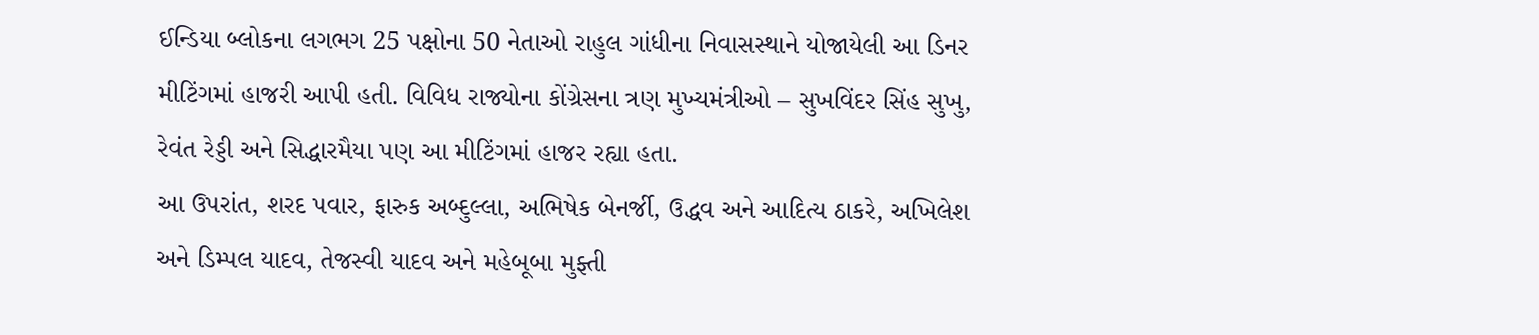ઈન્ડિયા બ્લોકના લગભગ 25 પક્ષોના 50 નેતાઓ રાહુલ ગાંધીના નિવાસસ્થાને યોજાયેલી આ ડિનર મીટિંગમાં હાજરી આપી હતી. વિવિધ રાજ્યોના કોંગ્રેસના ત્રણ મુખ્યમંત્રીઓ – સુખવિંદર સિંહ સુખુ, રેવંત રેડ્ડી અને સિદ્ધારમૈયા પણ આ મીટિંગમાં હાજર રહ્યા હતા.
આ ઉપરાંત, શરદ પવાર, ફારુક અબ્દુલ્લા, અભિષેક બેનર્જી, ઉદ્ધવ અને આદિત્ય ઠાકરે, અખિલેશ અને ડિમ્પલ યાદવ, તેજસ્વી યાદવ અને મહેબૂબા મુફ્તી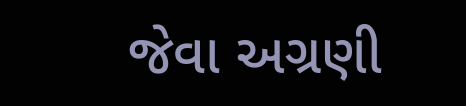જેવા અગ્રણી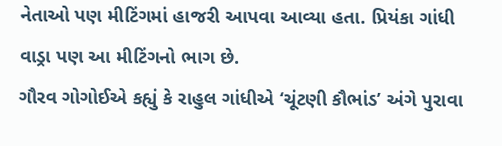નેતાઓ પણ મીટિંગમાં હાજરી આપવા આવ્યા હતા. પ્રિયંકા ગાંધી વાડ્રા પણ આ મીટિંગનો ભાગ છે.
ગૌરવ ગોગોઈએ કહ્યું કે રાહુલ ગાંધીએ ‘ચૂંટણી કૌભાંડ’ અંગે પુરાવા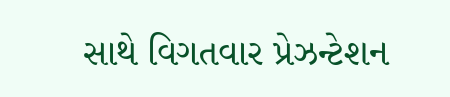સાથે વિગતવાર પ્રેઝન્ટેશન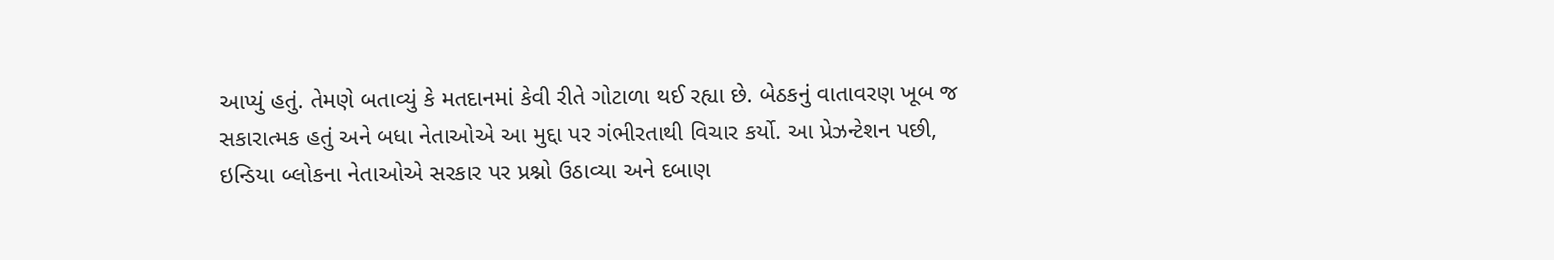આપ્યું હતું. તેમણે બતાવ્યું કે મતદાનમાં કેવી રીતે ગોટાળા થઈ રહ્યા છે. બેઠકનું વાતાવરણ ખૂબ જ સકારાત્મક હતું અને બધા નેતાઓએ આ મુદ્દા પર ગંભીરતાથી વિચાર કર્યો. આ પ્રેઝન્ટેશન પછી, ઇન્ડિયા બ્લોકના નેતાઓએ સરકાર પર પ્રશ્નો ઉઠાવ્યા અને દબાણ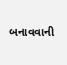બનાવવાની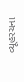વ્યૂહરચના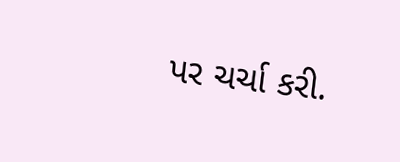પર ચર્ચા કરી.